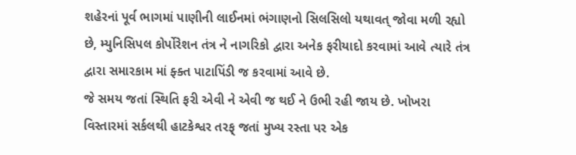શહેરનાં પૂર્વ ભાગમાં પાણીની લાઈનમાં ભંગાણનો સિલસિલો યથાવત્ જોવા મળી રહ્યો છે, મ્યુનિસિપલ કોર્પોરેશન તંત્ર ને નાગરિકો દ્વારા અનેક ફરીયાદો કરવામાં આવે ત્યારે તંત્ર દ્વારા સમારકામ માં ફ્ક્ત પાટાપિંડી જ કરવામાં આવે છે.
જે સમય જતાં સ્થિતિ ફરી એવી ને એવી જ થઈ ને ઉભી રહી જાય છે. ખોખરા વિસ્તારમાં સર્કલથી હાટકેશ્વર તરફ્ જતાં મુખ્ય રસ્તા પર એક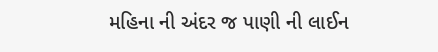મહિના ની અંદર જ પાણી ની લાઈન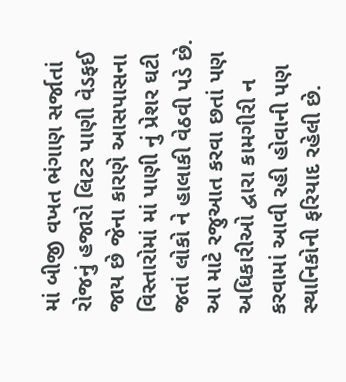માં બીજી વખત ભંગાણ સર્જાતાં રોજનું હજારો લિટર પાણી વેડફઈ જાય છે જેના કારણે આસપાસના વિસ્તારોમાં માં પાણી નું પ્રેશર ઘટી જતાં લોકો ને હાલાકી વેઠવી પડે છે. આ માટે રજુઆત કરવા છતાં પણ અધિકારીઓ દ્વારા કામગીરી ન કરવામાં આવી રહી હોવાની પણ સ્થાનિકોની ફરિયાદ રહેલી છે.